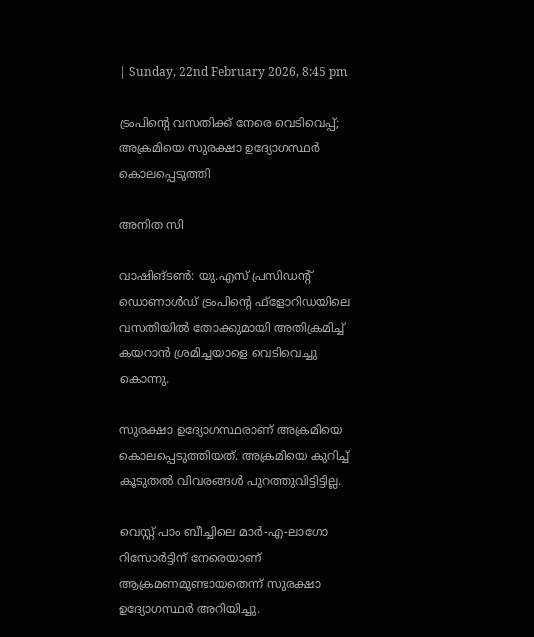| Sunday, 22nd February 2026, 8:45 pm

ട്രംപിന്റെ വസതിക്ക് നേരെ വെടിവെപ്പ്; അക്രമിയെ സുരക്ഷാ ഉദ്യോഗസ്ഥര്‍ കൊലപ്പെടുത്തി

അനിത സി

വാഷിങ്ടണ്‍: യു.എസ് പ്രസിഡന്റ് ഡൊണാള്‍ഡ് ട്രംപിന്റെ ഫ്‌ളോറിഡയിലെ വസതിയില്‍ തോക്കുമായി അതിക്രമിച്ച് കയറാന്‍ ശ്രമിച്ചയാളെ വെടിവെച്ചു കൊന്നു.

സുരക്ഷാ ഉദ്യോഗസ്ഥരാണ് അക്രമിയെ കൊലപ്പെടുത്തിയത്. അക്രമിയെ കുറിച്ച് കൂടുതല്‍ വിവരങ്ങള്‍ പുറത്തുവിട്ടിട്ടില്ല.

വെസ്റ്റ് പാം ബീച്ചിലെ മാര്‍-എ-ലാഗോ റിസോര്‍ട്ടിന് നേരെയാണ് ആക്രമണമുണ്ടായതെന്ന് സുരക്ഷാ ഉദ്യോഗസ്ഥര്‍ അറിയിച്ചു.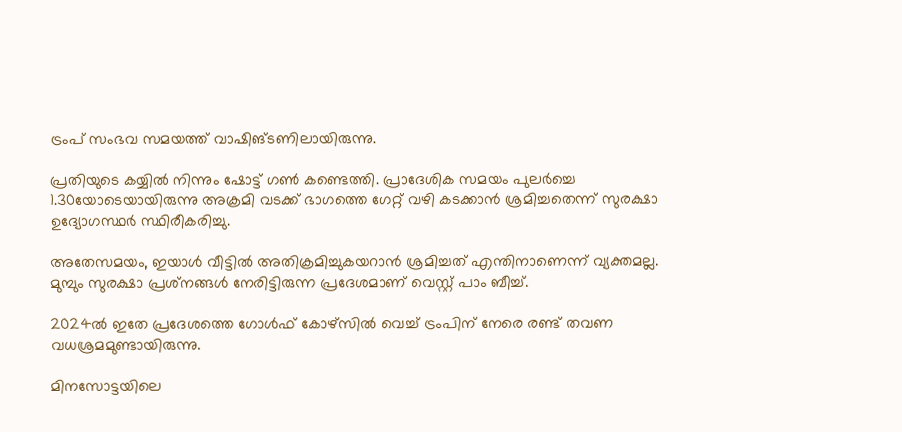ട്രംപ് സംഭവ സമയത്ത് വാഷിങ്ടണിലായിരുന്നു.

പ്രതിയുടെ കയ്യില്‍ നിന്നും ഷോട്ട് ഗണ്‍ കണ്ടെത്തി. പ്രാദേശിക സമയം പുലര്‍ച്ചെ 1.30യോടെയായിരുന്നു അക്രമി വടക്ക് ഭാഗത്തെ ഗേറ്റ് വഴി കടക്കാന്‍ ശ്രമിച്ചതെന്ന് സുരക്ഷാ ഉദ്യോഗസ്ഥര്‍ സ്ഥിരീകരിച്ചു.

അതേസമയം, ഇയാള്‍ വീട്ടില്‍ അതിക്രമിച്ചുകയറാന്‍ ശ്രമിച്ചത് എന്തിനാണെന്ന് വ്യക്തമല്ല.
മുമ്പും സുരക്ഷാ പ്രശ്‌നങ്ങള്‍ നേരിട്ടിരുന്ന പ്രദേശമാണ് വെസ്റ്റ് പാം ബീച്ച്.

2024ല്‍ ഇതേ പ്രദേശത്തെ ഗോള്‍ഫ് കോഴ്‌സില്‍ വെച്ച് ട്രംപിന് നേരെ രണ്ട് തവണ വധശ്രമമുണ്ടായിരുന്നു.

മിനസോട്ടയിലെ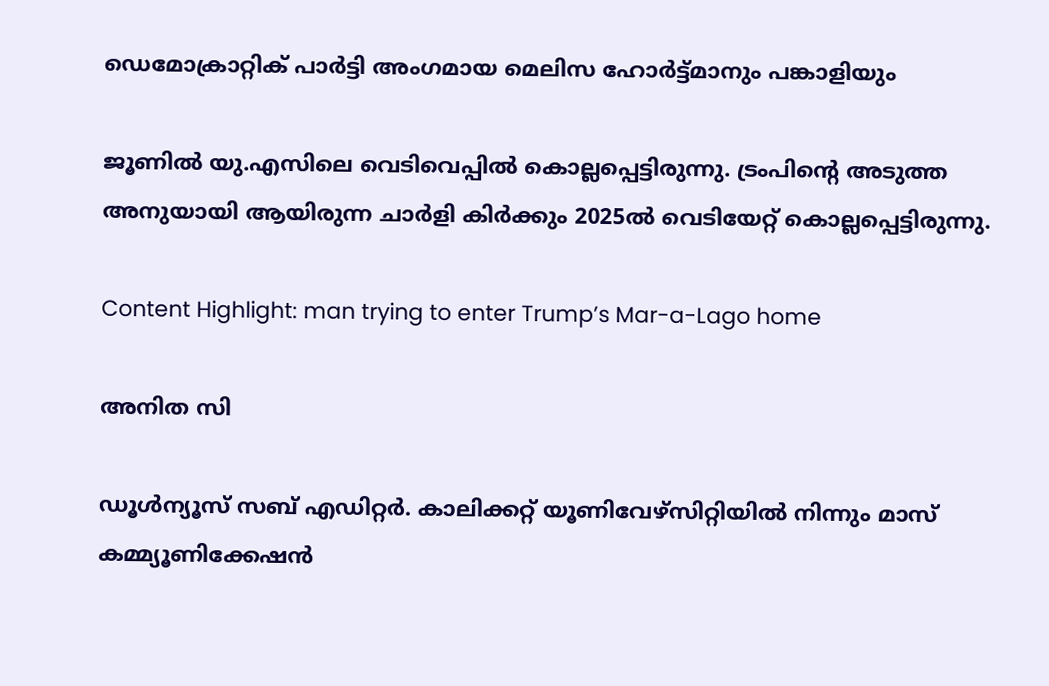ഡെമോക്രാറ്റിക് പാര്‍ട്ടി അംഗമായ മെലിസ ഹോര്‍ട്ട്മാനും പങ്കാളിയും

ജൂണില്‍ യു.എസിലെ വെടിവെപ്പില്‍ കൊല്ലപ്പെട്ടിരുന്നു. ട്രംപിന്റെ അടുത്ത അനുയായി ആയിരുന്ന ചാര്‍ളി കിര്‍ക്കും 2025ല്‍ വെടിയേറ്റ് കൊല്ലപ്പെട്ടിരുന്നു.

Content Highlight: man trying to enter Trump’s Mar-a-Lago home

അനിത സി

ഡൂള്‍ന്യൂസ് സബ് എഡിറ്റര്‍. കാലിക്കറ്റ് യൂണിവേഴ്‌സിറ്റിയില്‍ നിന്നും മാസ് കമ്മ്യൂണിക്കേഷന്‍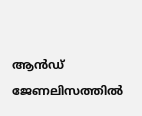ആന്‍ഡ് ജേണലിസത്തില്‍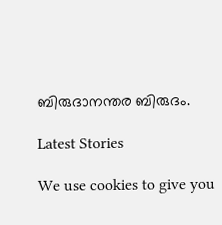ബിരുദാനന്തര ബിരുദം.

Latest Stories

We use cookies to give you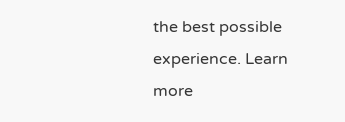the best possible experience. Learn more